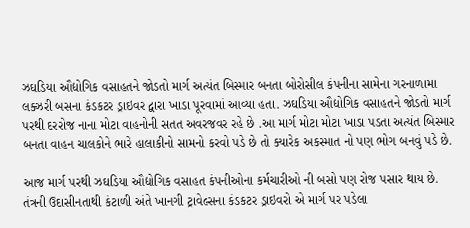ઝઘડિયા ઔદ્યોગિક વસાહતને જોડતો માર્ગ અત્યંત બિસ્માર બનતા બોરોસીલ કંપનીના સામેના ગરનાળામા લક્ઝરી બસના કંડકટર ડ્રાઇવર દ્વારા ખાડા પૂરવામાં આવ્યા હતા. ઝઘડિયા ઔદ્યોગિક વસાહતને જોડતો માર્ગ પરથી દરરોજ નાના મોટા વાહનોની સતત અવરજવર રહે છે .આ માર્ગ મોટા મોટા ખાડા પડતા અત્યંત બિસ્માર બનતા વાહન ચાલકોને ભારે હાલાકીનો સામનો કરવો પડે છે તો ક્યારેક અકસ્માત નો પણ ભોગ બનવું પડે છે.

આજ માર્ગ પરથી ઝઘડિયા ઔદ્યોગિક વસાહત કંપનીઓના કર્મચારીઓ ની બસો પણ રોજ પસાર થાય છે. તંત્રની ઉદાસીનતાથી કંટાળી અંતે ખાનગી ટ્રાવેલ્સના કંડકટર ડ્રાઇવરો એ માર્ગ પર પડેલા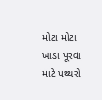મોટા મોટા ખાડા પૂરવા માટે પથ્થરો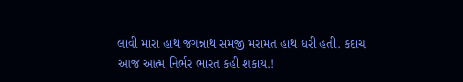લાવી મારા હાથ જગન્નાથ સમજી મરામત હાથ ધરી હતી. કદાચ આજ આત્મ નિર્ભર ભારત કહી શકાય.!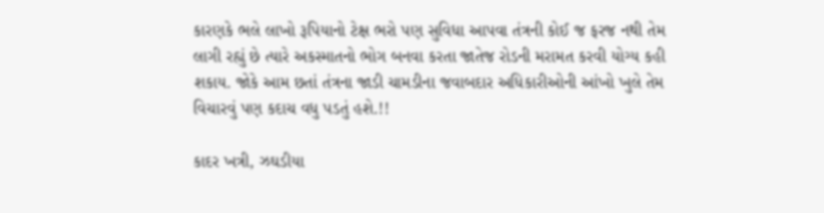કારણકે ભલે લાખો રૂપિયાનો ટેક્ષ ભરો પણ સુવિધા આપવા તંત્રની કોઈ જ ફરજ નથી તેમ લાગી રહ્યું છે ત્યારે અકસ્માતનો ભોગ બનવા કરતા જાતેજ રોડની મરામત કરવી યોગ્ય કહી શકાય. જોકે આમ છતાં તંત્રના જાડી ચામડીના જવાબદાર અધિકારીઓની આંખો ખુલે તેમ વિચારવું પણ કદાચ વધુ પડતું હશે.!!

કાદર ખત્રી, ઝઘડીયા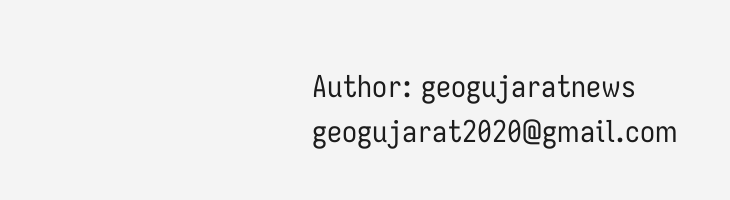Author: geogujaratnews
geogujarat2020@gmail.com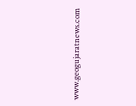www.geogujaratnews.com